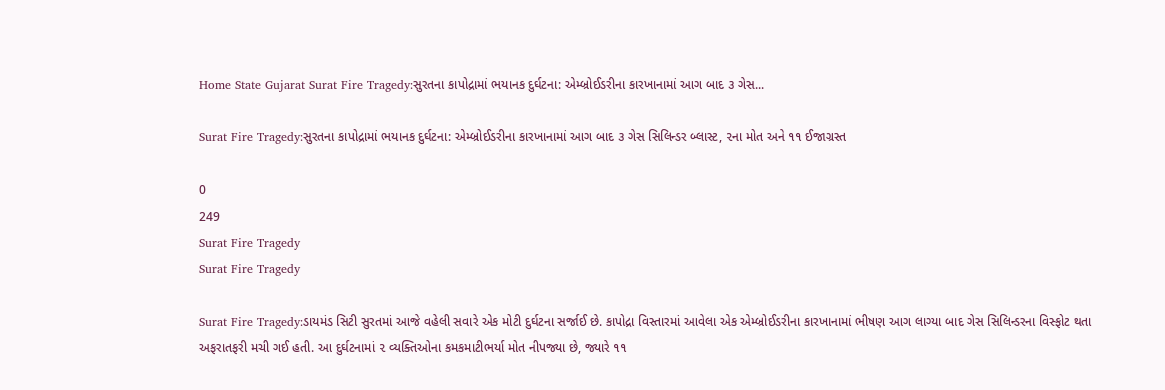Home State Gujarat Surat Fire Tragedy:સુરતના કાપોદ્રામાં ભયાનક દુર્ઘટના: એમ્બ્રોઈડરીના કારખાનામાં આગ બાદ ૩ ગેસ...

Surat Fire Tragedy:સુરતના કાપોદ્રામાં ભયાનક દુર્ઘટના: એમ્બ્રોઈડરીના કારખાનામાં આગ બાદ ૩ ગેસ સિલિન્ડર બ્લાસ્ટ, ૨ના મોત અને ૧૧ ઈજાગ્રસ્ત

0
249
Surat Fire Tragedy
Surat Fire Tragedy

Surat Fire Tragedy:ડાયમંડ સિટી સુરતમાં આજે વહેલી સવારે એક મોટી દુર્ઘટના સર્જાઈ છે. કાપોદ્રા વિસ્તારમાં આવેલા એક એમ્બ્રોઈડરીના કારખાનામાં ભીષણ આગ લાગ્યા બાદ ગેસ સિલિન્ડરના વિસ્ફોટ થતા અફરાતફરી મચી ગઈ હતી. આ દુર્ઘટનામાં ૨ વ્યક્તિઓના કમકમાટીભર્યા મોત નીપજ્યા છે, જ્યારે ૧૧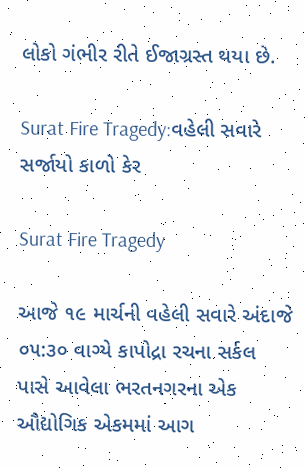લોકો ગંભીર રીતે ઈજાગ્રસ્ત થયા છે.

Surat Fire Tragedy:વહેલી સવારે સર્જાયો કાળો કેર

Surat Fire Tragedy

આજે ૧૯ માર્ચની વહેલી સવારે અંદાજે ૦૫:૩૦ વાગ્યે કાપોદ્રા રચના સર્કલ પાસે આવેલા ભરતનગરના એક ઔદ્યોગિક એકમમાં આગ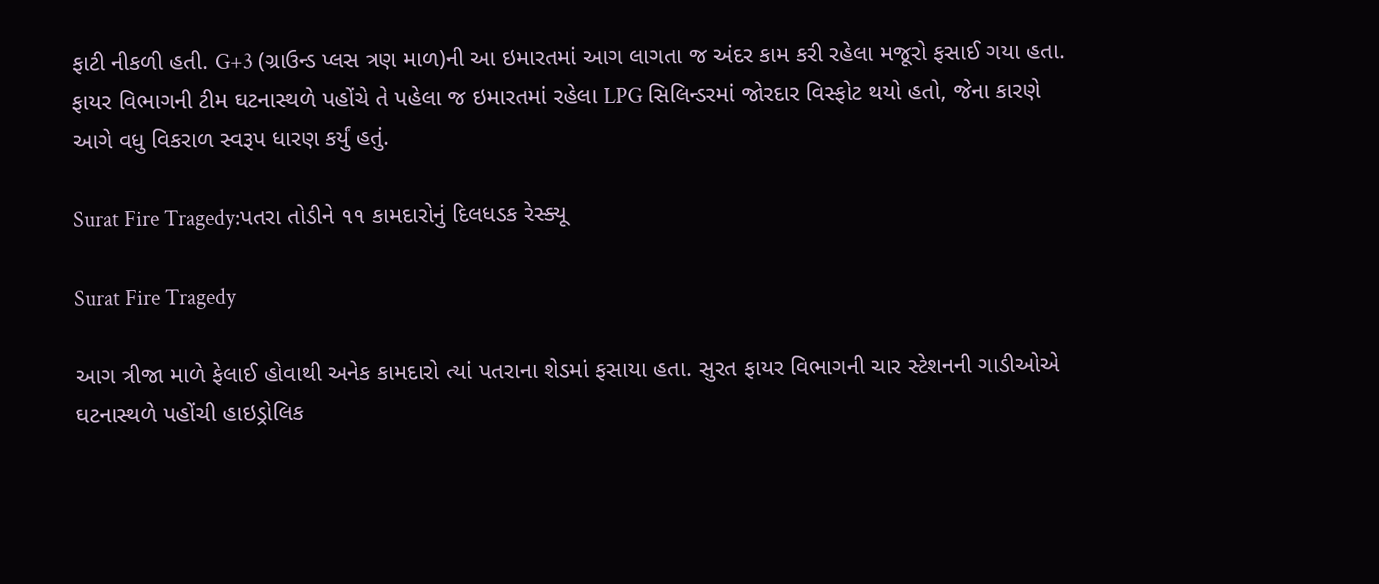ફાટી નીકળી હતી. G+3 (ગ્રાઉન્ડ પ્લસ ત્રણ માળ)ની આ ઇમારતમાં આગ લાગતા જ અંદર કામ કરી રહેલા મજૂરો ફસાઈ ગયા હતા. ફાયર વિભાગની ટીમ ઘટનાસ્થળે પહોંચે તે પહેલા જ ઇમારતમાં રહેલા LPG સિલિન્ડરમાં જોરદાર વિસ્ફોટ થયો હતો, જેના કારણે આગે વધુ વિકરાળ સ્વરૂપ ધારણ કર્યું હતું.

Surat Fire Tragedy:પતરા તોડીને ૧૧ કામદારોનું દિલધડક રેસ્ક્યૂ

Surat Fire Tragedy

આગ ત્રીજા માળે ફેલાઈ હોવાથી અનેક કામદારો ત્યાં પતરાના શેડમાં ફસાયા હતા. સુરત ફાયર વિભાગની ચાર સ્ટેશનની ગાડીઓએ ઘટનાસ્થળે પહોંચી હાઇડ્રોલિક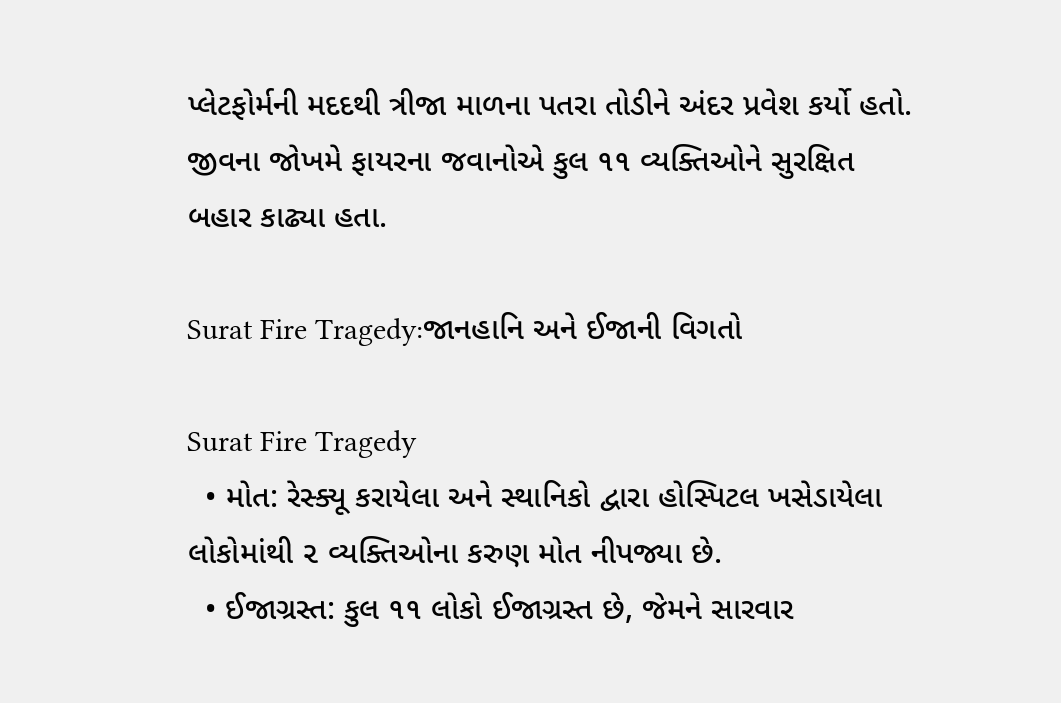પ્લેટફોર્મની મદદથી ત્રીજા માળના પતરા તોડીને અંદર પ્રવેશ કર્યો હતો. જીવના જોખમે ફાયરના જવાનોએ કુલ ૧૧ વ્યક્તિઓને સુરક્ષિત બહાર કાઢ્યા હતા.

Surat Fire Tragedy:જાનહાનિ અને ઈજાની વિગતો

Surat Fire Tragedy
  • મોત: રેસ્ક્યૂ કરાયેલા અને સ્થાનિકો દ્વારા હોસ્પિટલ ખસેડાયેલા લોકોમાંથી ૨ વ્યક્તિઓના કરુણ મોત નીપજ્યા છે.
  • ઈજાગ્રસ્ત: કુલ ૧૧ લોકો ઈજાગ્રસ્ત છે, જેમને સારવાર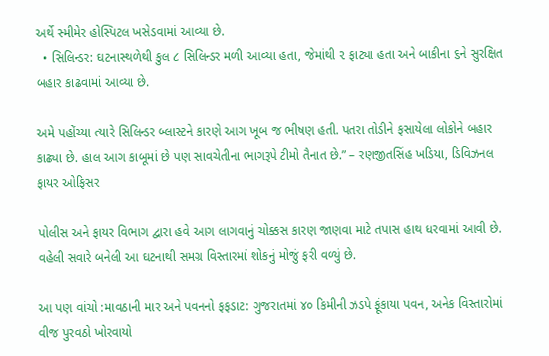અર્થે સ્મીમેર હોસ્પિટલ ખસેડવામાં આવ્યા છે.
  • સિલિન્ડર: ઘટનાસ્થળેથી કુલ ૮ સિલિન્ડર મળી આવ્યા હતા, જેમાંથી ૨ ફાટ્યા હતા અને બાકીના ૬ને સુરક્ષિત બહાર કાઢવામાં આવ્યા છે.

અમે પહોંચ્યા ત્યારે સિલિન્ડર બ્લાસ્ટને કારણે આગ ખૂબ જ ભીષણ હતી. પતરા તોડીને ફસાયેલા લોકોને બહાર કાઢ્યા છે. હાલ આગ કાબૂમાં છે પણ સાવચેતીના ભાગરૂપે ટીમો તૈનાત છે.” – રણજીતસિંહ ખડિયા, ડિવિઝનલ ફાયર ઓફિસર

પોલીસ અને ફાયર વિભાગ દ્વારા હવે આગ લાગવાનું ચોક્કસ કારણ જાણવા માટે તપાસ હાથ ધરવામાં આવી છે. વહેલી સવારે બનેલી આ ઘટનાથી સમગ્ર વિસ્તારમાં શોકનું મોજું ફરી વળ્યું છે.

આ પણ વાંચો :માવઠાની માર અને પવનનો ફફડાટ: ગુજરાતમાં ૪૦ કિમીની ઝડપે ફૂંકાયા પવન, અનેક વિસ્તારોમાં વીજ પુરવઠો ખોરવાયો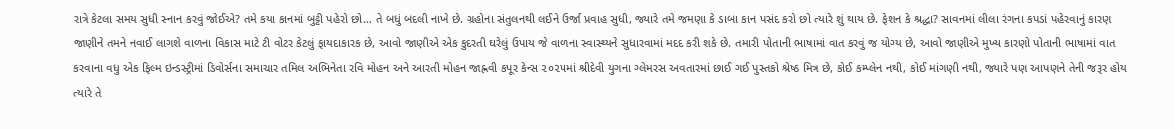રાત્રે કેટલા સમય સુધી સ્નાન કરવું જોઈએ? તમે કયા કાનમાં બુટ્ટી પહેરો છો… તે બધું બદલી નાખે છે. ગ્રહોના સંતુલનથી લઈને ઉર્જા પ્રવાહ સુધી, જ્યારે તમે જમણા કે ડાબા કાન પસંદ કરો છો ત્યારે શું થાય છે. ફેશન કે શ્રદ્ધા? સાવનમાં લીલા રંગના કપડાં પહેરવાનું કારણ જાણીને તમને નવાઈ લાગશે વાળના વિકાસ માટે ટી વોટર કેટલું ફાયદાકારક છે, આવો જાણીએ એક કુદરતી ઘરેલું ઉપાય જે વાળના સ્વાસ્થ્યને સુધારવામાં મદદ કરી શકે છે. તમારી પોતાની ભાષામાં વાત કરવું જ યોગ્ય છે, આવો જાણીએ મુખ્ય કારણો પોતાની ભાષામાં વાત કરવાના વધુ એક ફિલ્મ ઇન્ડસ્ટ્રીમાં ડિવોર્સના સમાચાર તમિલ અભિનેતા રવિ મોહન અને આરતી મોહન જાહ્નવી કપૂર કેન્સ ૨૦૨૫માં શ્રીદેવી યુગના ગ્લેમરસ અવતારમાં છાઈ ગઈ પુસ્તકો શ્રેષ્ઠ મિત્ર છે, કોઈ કમ્પ્લેન નથી, કોઈ માંગણી નથી, જ્યારે પણ આપણને તેની જરૂર હોય ત્યારે તે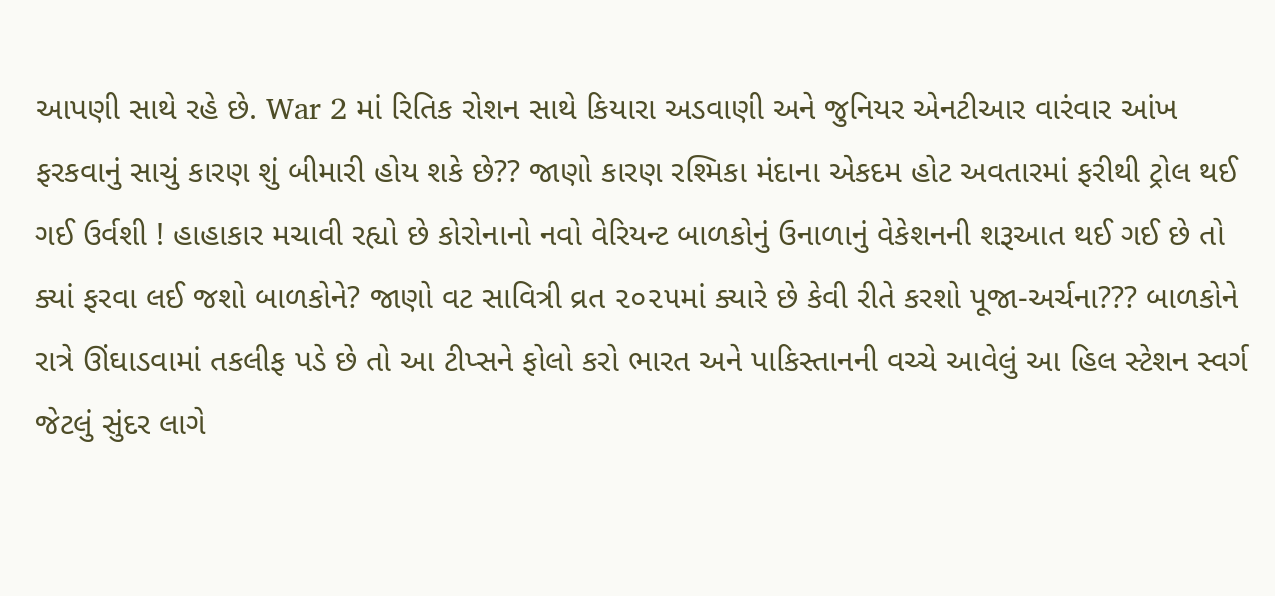આપણી સાથે રહે છે. War 2 માં રિતિક રોશન સાથે કિયારા અડવાણી અને જુનિયર એનટીઆર વારંવાર આંખ ફરકવાનું સાચું કારણ શું બીમારી હોય શકે છે?? જાણો કારણ રશ્મિકા મંદાના એકદમ હોટ અવતારમાં ફરીથી ટ્રોલ થઈ ગઈ ઉર્વશી ! હાહાકાર મચાવી રહ્યો છે કોરોનાનો નવો વેરિયન્ટ બાળકોનું ઉનાળાનું વેકેશનની શરૂઆત થઈ ગઈ છે તો ક્યાં ફરવા લઈ જશો બાળકોને? જાણો વટ સાવિત્રી વ્રત ૨૦૨૫માં ક્યારે છે કેવી રીતે કરશો પૂજા-અર્ચના??? બાળકોને રાત્રે ઊંઘાડવામાં તકલીફ પડે છે તો આ ટીપ્સને ફોલો કરો ભારત અને પાકિસ્તાનની વચ્ચે આવેલું આ હિલ સ્ટેશન સ્વર્ગ જેટલું સુંદર લાગે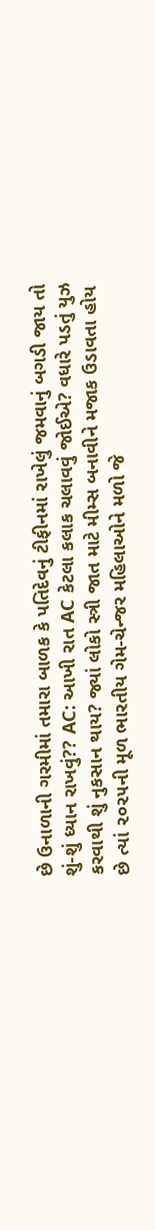છે ઉનાળાની ગરમીમાં તમારા બાળક કે પતિદેવનું ટીફીનમાં રાખેલું જમવાનું બગડી જાય તો શું-શું ધ્યાન રાખવું?? AC: આખી રાત AC કેટલા કલાક ચલાવવું જોઈએ? વધારે પડતું યુઝ કરવાથી શું નુકસાન થાય? જ્યાં લોકો સ્ત્રી જાત માટે મીમ્સ બનાવીને મજાક ઉડાવતા હોય છે ત્યાં ૨૦૨૫ની મૂળ ભારતીય ગેમ-ચેન્જર મહિલાઓને મળો જે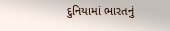દુનિયામાં ભારતનું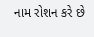નામ રોશન કરે છે